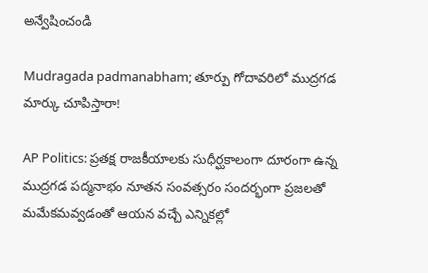అన్వేషించండి

Mudragada padmanabham; తూర్పు గోదావరిలో ముద్రగడ మార్కు చూపిస్తారా!

AP Politics: ప్రతక్ష రాజకీయాలకు సుధీర్ఘకాలంగా దూరంగా ఉన్న ముద్రగడ పద్మనాభం నూతన సంవత్సరం సందర్భంగా ప్రజలతో మమేకమవ్వడంతో ఆయన వచ్చే ఎన్నికల్లో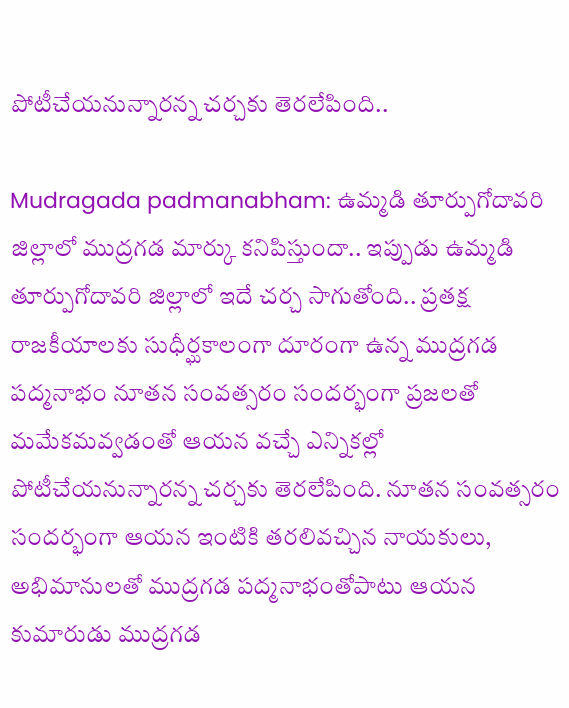పోటీచేయనున్నారన్న చర్చకు తెరలేపింది..

Mudragada padmanabham: ఉమ్మడి తూర్పుగోదావరి జిల్లాలో ముద్రగడ మార్కు కనిపిస్తుందా.. ఇప్పుడు ఉమ్మడి తూర్పుగోదావరి జిల్లాలో ఇదే చర్చ సాగుతోంది.. ప్రతక్ష రాజకీయాలకు సుధీర్ఘకాలంగా దూరంగా ఉన్న ముద్రగడ పద్మనాభం నూతన సంవత్సరం సందర్భంగా ప్రజలతో మమేకమవ్వడంతో ఆయన వచ్చే ఎన్నికల్లో పోటీచేయనున్నారన్న చర్చకు తెరలేపింది. నూతన సంవత్సరం సందర్భంగా ఆయన ఇంటికి తరలివచ్చిన నాయకులు, అభిమానులతో ముద్రగడ పద్మనాభంతోపాటు ఆయన కుమారుడు ముద్రగడ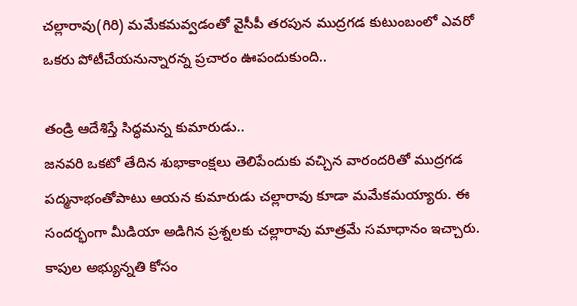చల్లారావు(గిరి) మమేకమవ్వడంతో వైసీపీ తరపున ముద్రగడ కుటుంబంలో ఎవరో ఒకరు పోటీచేయనున్నారన్న ప్రచారం ఊపందుకుంది..

తండ్రి ఆదేశిస్తే సిద్ధమన్న కుమారుడు..
జనవరి ఒకటో తేదిన శుభాకాంక్షలు తెలిపేందుకు వచ్చిన వారందరితో ముద్రగడ పద్మనాభంతోపాటు ఆయన కుమారుడు చల్లారావు కూడా మమేకమయ్యారు. ఈ సందర్భంగా మీడియా అడిగిన ప్రశ్నలకు చల్లారావు మాత్రమే సమాధానం ఇచ్చారు. కాపుల అభ్యున్నతి కోసం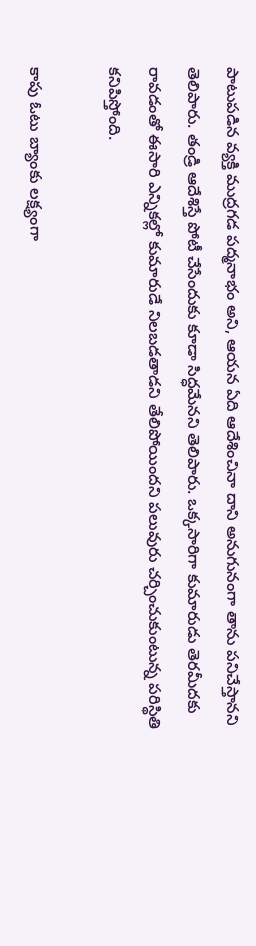పాటుపడిన వ్యక్తి ముద్రగడ పద్మనాభం అని, ఆయన ఏది ఆదేశించినా దాని అనుగునంగా తాను పనిచేస్తానని తెలిపారు. తండ్రి ఆదేశిస్తే పోటీ చేసేందుకు కూడా సిద్ధమేనని తెలిపారు. ఒక్కసారిగా కుమారుడు తెరమీదకు రావడంతో ఈసారి ఎన్నికల్లో కుమారుడే నిలబడతాడని తేలిపోయిందని పలువురు చర్చించుకుంటున్న పరిస్థితి కనిపిస్తోంది.

కాపు ఓటు బ్యాంకు లక్ష్యంగా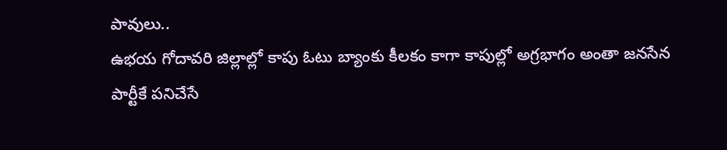పావులు..
ఉభయ గోదావరి జిల్లాల్లో కాపు ఓటు బ్యాంకు కీలకం కాగా కాపుల్లో అగ్రభాగం అంతా జనసేన పార్టీకే పనిచేసే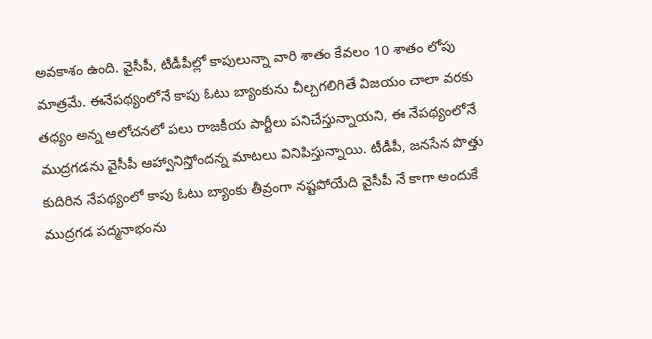అవకాశం ఉంది. వైసీపీ, టీడీపీల్లో కాపులున్నా వారి శాతం కేవలం 10 శాతం లోపు మాత్రమే. ఈనేపథ్యంలోనే కాపు ఓటు బ్యాంకును చీల్చగలిగితే విజయం చాలా వరకు తధ్యం అన్న ఆలోచనలో పలు రాజకీయ పార్టీలు పనిచేస్తున్నాయని, ఈ నేపథ్యంలోనే ముద్రగడను వైసీపీ ఆహ్వానిస్తోందన్న మాటలు వినిపిస్తున్నాయి. టీడీపీ, జనసేన పొత్తు కుదిరిన నేపథ్యంలో కాపు ఓటు బ్యాంకు తీవ్రంగా నష్టపోయేది వైసీపీ నే కాగా అందుకే ముద్రగడ పద్మనాభంను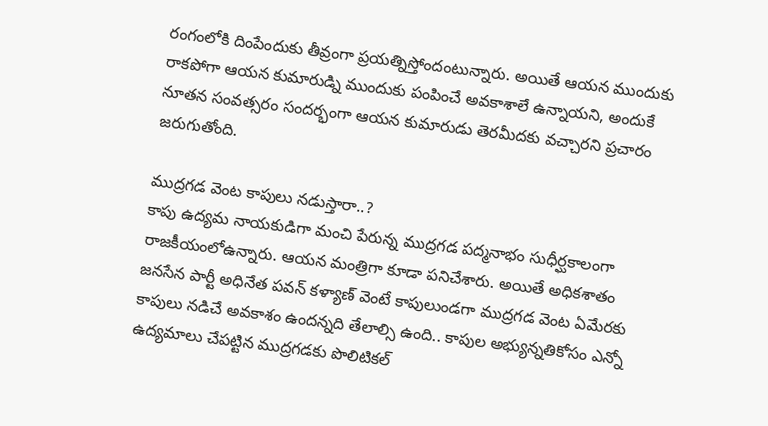రంగంలోకి దింపేందుకు తీవ్రంగా ప్రయత్నిస్తోందంటున్నారు. అయితే ఆయన ముందుకు రాకపోగా ఆయన కుమారుడ్ని ముందుకు పంపించే అవకాశాలే ఉన్నాయని, అందుకే నూతన సంవత్సరం సందర్భంగా ఆయన కుమారుడు తెరమీదకు వచ్చారని ప్రచారం జరుగుతోంది.

ముద్రగడ వెంట కాపులు నడుస్తారా..?
కాపు ఉద్యమ నాయకుడిగా మంచి పేరున్న ముద్రగడ పద్మనాభం సుధీర్ఘకాలంగా రాజకీయంలోఉన్నారు. ఆయన మంత్రిగా కూడా పనిచేశారు. అయితే అధికశాతం జనసేన పార్టీ అధినేత పవన్‌ కళ్యాణ్‌ వెంటే కాపులుండగా ముద్రగడ వెంట ఏమేరకు కాపులు నడిచే అవకాశం ఉందన్నది తేలాల్సి ఉంది.. కాపుల అభ్యున్నతికోసం ఎన్నో ఉద్యమాలు చేపట్టిన ముద్రగడకు పొలిటికల్‌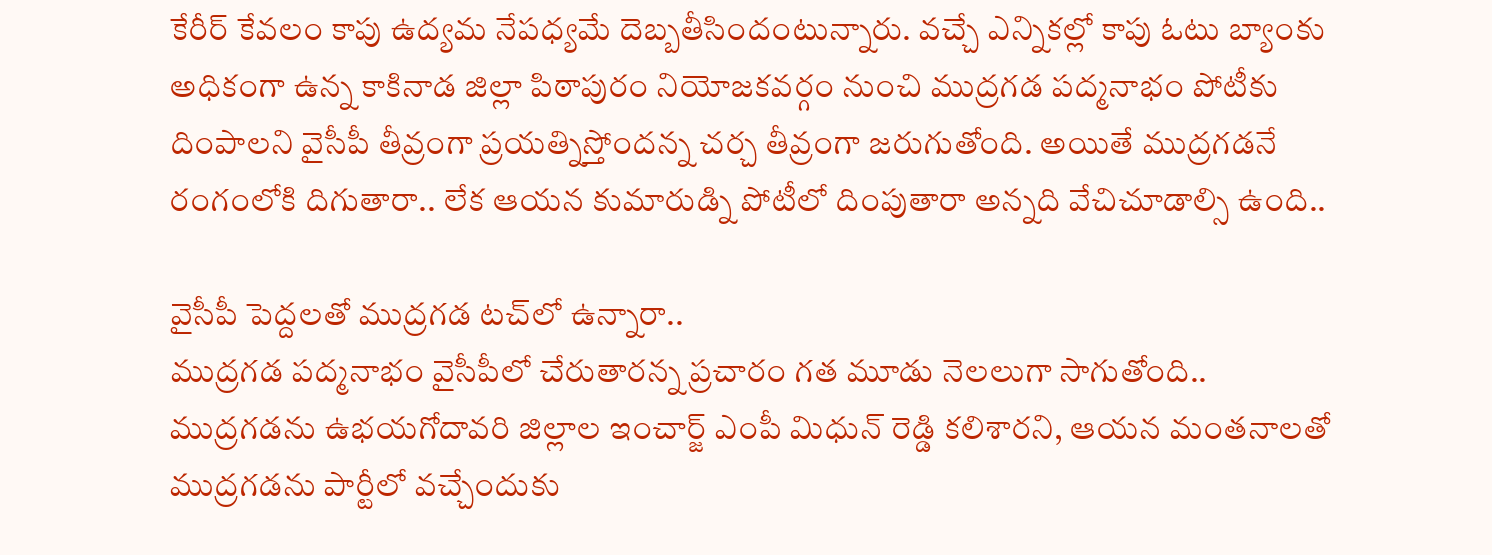కేరీర్‌ కేవలం కాపు ఉద్యమ నేపధ్యమే దెబ్బతీసిందంటున్నారు. వచ్చే ఎన్నికల్లో కాపు ఓటు బ్యాంకు అధికంగా ఉన్న కాకినాడ జిల్లా పిఠాపురం నియోజకవర్గం నుంచి ముద్రగడ పద్మనాభం పోటీకు దింపాలని వైసీపీ తీవ్రంగా ప్రయత్నిస్తోందన్న చర్చ తీవ్రంగా జరుగుతోంది. అయితే ముద్రగడనే రంగంలోకి దిగుతారా.. లేక ఆయన కుమారుడ్ని పోటీలో దింపుతారా అన్నది వేచిచూడాల్సి ఉంది..

వైసీపీ పెద్దలతో ముద్రగడ టచ్‌లో ఉన్నారా..
ముద్రగడ పద్మనాభం వైసీపీలో చేరుతారన్న ప్రచారం గత మూడు నెలలుగా సాగుతోంది.. ముద్రగడను ఉభయగోదావరి జిల్లాల ఇంచార్జ్‌ ఎంపీ మిధున్‌ రెడ్డి కలిశారని, ఆయన మంతనాలతో ముద్రగడను పార్టీలో వచ్చేందుకు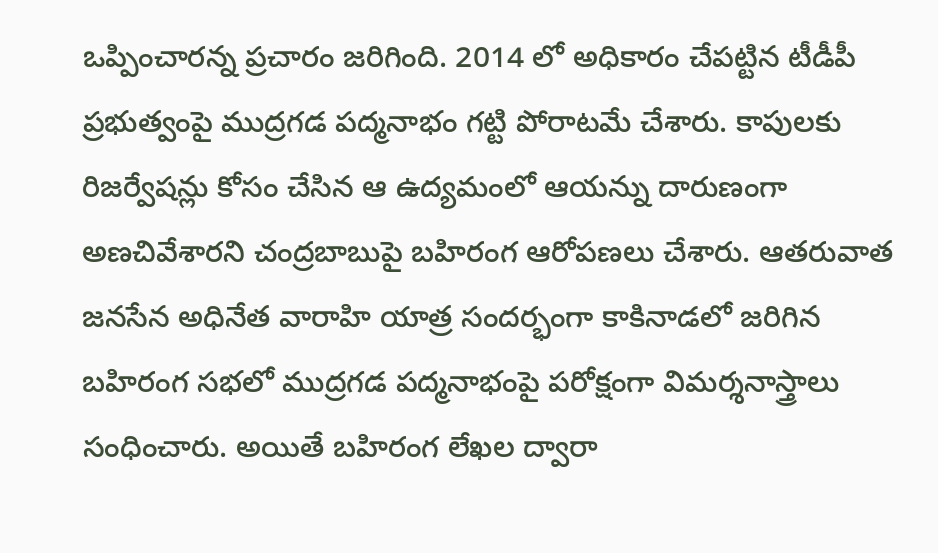ఒప్పించారన్న ప్రచారం జరిగింది. 2014 లో అధికారం చేపట్టిన టీడీపీ ప్రభుత్వంపై ముద్రగడ పద్మనాభం గట్టి పోరాటమే చేశారు. కాపులకు రిజర్వేషన్లు కోసం చేసిన ఆ ఉద్యమంలో ఆయన్ను దారుణంగా అణచివేశారని చంద్రబాబుపై బహిరంగ ఆరోపణలు చేశారు. ఆతరువాత జనసేన అధినేత వారాహి యాత్ర సందర్భంగా కాకినాడలో జరిగిన బహిరంగ సభలో ముద్రగడ పద్మనాభంపై పరోక్షంగా విమర్శనాస్త్రాలు సంధించారు. అయితే బహిరంగ లేఖల ద్వారా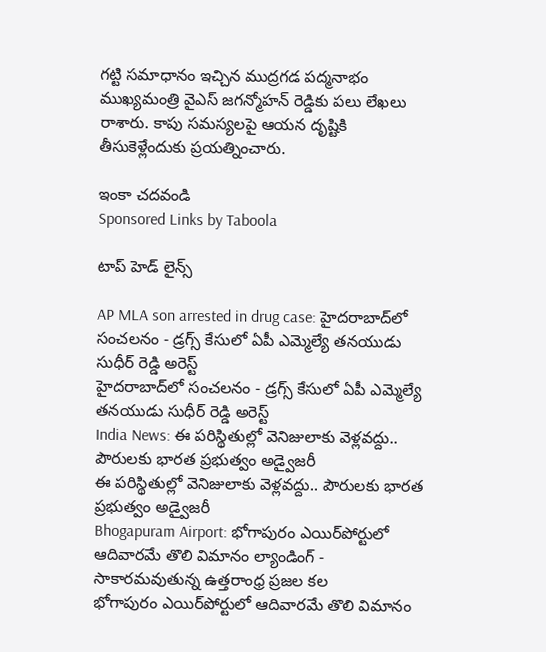గట్టి సమాధానం ఇచ్చిన ముద్రగడ పద్మనాభం ముఖ్యమంత్రి వైఎస్‌ జగన్మోహన్‌ రెడ్డికు పలు లేఖలు రాశారు. కాపు సమస్యలపై ఆయన దృష్టికి తీసుకెళ్లేందుకు ప్రయత్నించారు.

ఇంకా చదవండి
Sponsored Links by Taboola

టాప్ హెడ్ లైన్స్

AP MLA son arrested in drug case: హైదరాబాద్‌లో సంచలనం - డ్రగ్స్ కేసులో ఏపీ ఎమ్మెల్యే తనయుడు సుధీర్ రెడ్డి అరెస్ట్
హైదరాబాద్‌లో సంచలనం - డ్రగ్స్ కేసులో ఏపీ ఎమ్మెల్యే తనయుడు సుధీర్ రెడ్డి అరెస్ట్
India News: ఈ పరిస్థితుల్లో వెనిజులాకు వెళ్లవద్దు.. పౌరులకు భారత ప్రభుత్వం అడ్వైజరీ
ఈ పరిస్థితుల్లో వెనిజులాకు వెళ్లవద్దు.. పౌరులకు భారత ప్రభుత్వం అడ్వైజరీ
Bhogapuram Airport: భోగాపురం ఎయిర్‌పోర్టులో ఆదివారమే తొలి విమానం ల్యాండింగ్ - సాకారమవుతున్న ఉత్తరాంధ్ర ప్రజల కల
భోగాపురం ఎయిర్‌పోర్టులో ఆదివారమే తొలి విమానం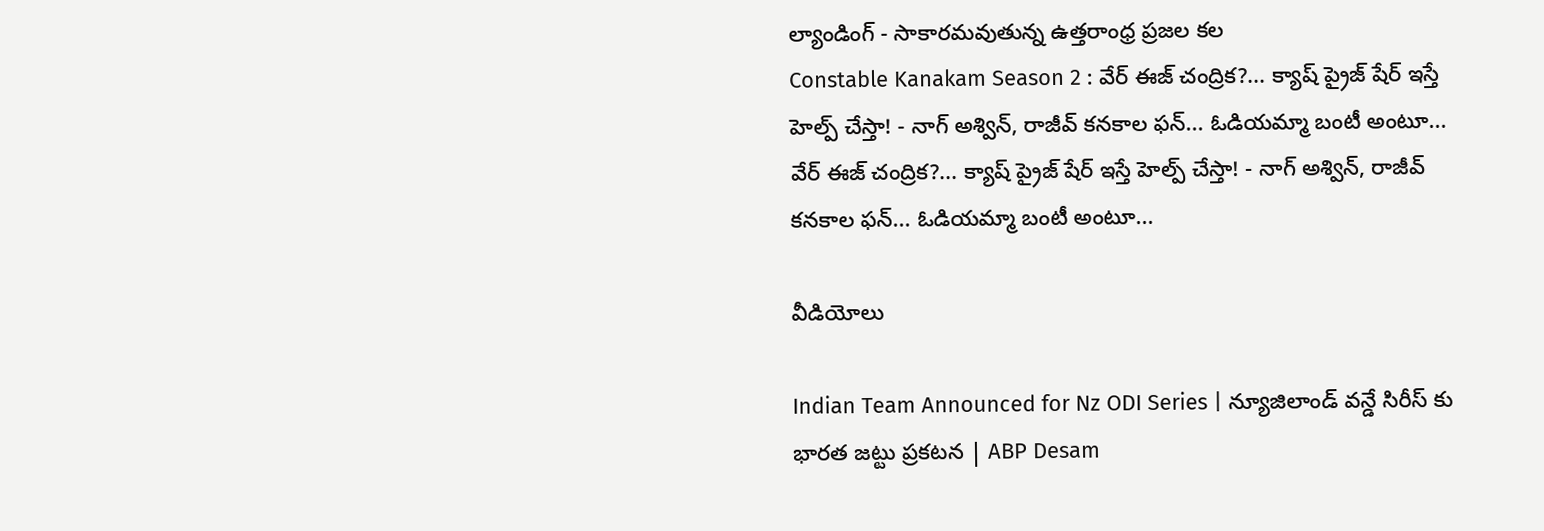ల్యాండింగ్ - సాకారమవుతున్న ఉత్తరాంధ్ర ప్రజల కల
Constable Kanakam Season 2 : వేర్ ఈజ్ చంద్రిక?... క్యాష్ ప్రైజ్ షేర్ ఇస్తే హెల్ప్ చేస్తా! - నాగ్ అశ్విన్, రాజీవ్ కనకాల ఫన్... ఓడియమ్మా బంటీ అంటూ...
వేర్ ఈజ్ చంద్రిక?... క్యాష్ ప్రైజ్ షేర్ ఇస్తే హెల్ప్ చేస్తా! - నాగ్ అశ్విన్, రాజీవ్ కనకాల ఫన్... ఓడియమ్మా బంటీ అంటూ...

వీడియోలు

Indian Team Announced for Nz ODI Series | న్యూజిలాండ్ వన్డే సిరీస్ కు భారత జట్టు ప్రకటన | ABP Desam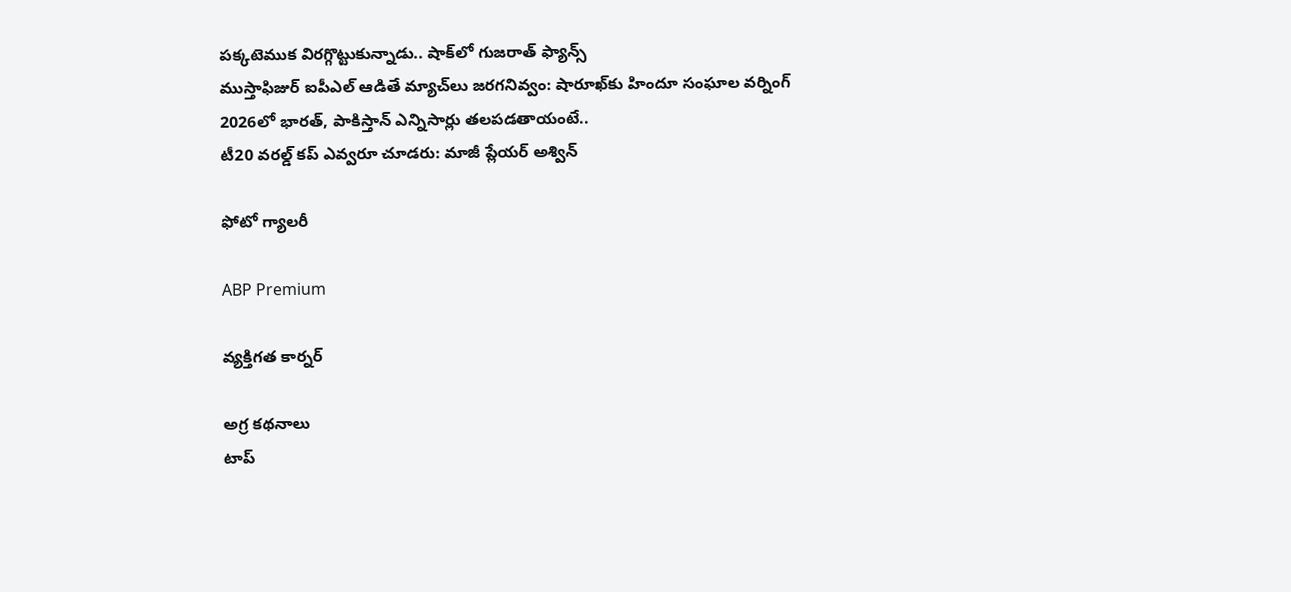పక్కటెముక విరగ్గొట్టుకున్నాడు.. షాక్‌లో గుజరాత్ ఫ్యాన్స్
ముస్తాఫిజుర్‌ ఐపీఎల్ ఆడితే మ్యాచ్‌లు జరగనివ్వం: షారూఖ్‌కు హిందూ సంఘాల వర్నింగ్
2026లో భారత్, పాకిస్తాన్ ఎన్నిసార్లు తలపడతాయంటే..
టీ20 వరల్డ్ కప్ ఎవ్వరూ చూడరు: మాజీ ప్లేయర్ అశ్విన్

ఫోటో గ్యాలరీ

ABP Premium

వ్యక్తిగత కార్నర్

అగ్ర కథనాలు
టాప్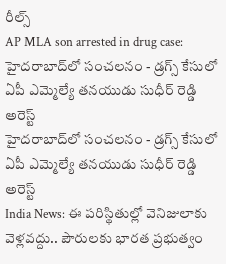రీల్స్
AP MLA son arrested in drug case: హైదరాబాద్‌లో సంచలనం - డ్రగ్స్ కేసులో ఏపీ ఎమ్మెల్యే తనయుడు సుధీర్ రెడ్డి అరెస్ట్
హైదరాబాద్‌లో సంచలనం - డ్రగ్స్ కేసులో ఏపీ ఎమ్మెల్యే తనయుడు సుధీర్ రెడ్డి అరెస్ట్
India News: ఈ పరిస్థితుల్లో వెనిజులాకు వెళ్లవద్దు.. పౌరులకు భారత ప్రభుత్వం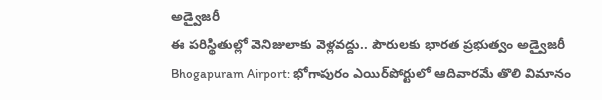అడ్వైజరీ
ఈ పరిస్థితుల్లో వెనిజులాకు వెళ్లవద్దు.. పౌరులకు భారత ప్రభుత్వం అడ్వైజరీ
Bhogapuram Airport: భోగాపురం ఎయిర్‌పోర్టులో ఆదివారమే తొలి విమానం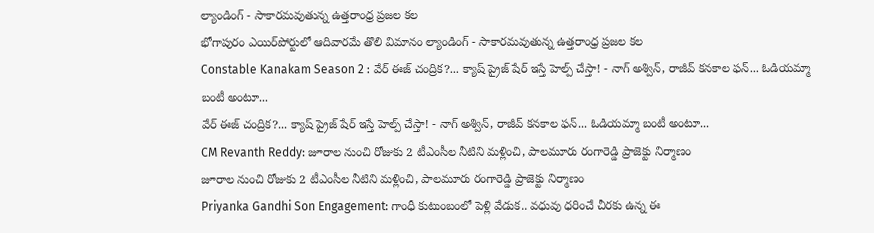ల్యాండింగ్ - సాకారమవుతున్న ఉత్తరాంధ్ర ప్రజల కల
భోగాపురం ఎయిర్‌పోర్టులో ఆదివారమే తొలి విమానం ల్యాండింగ్ - సాకారమవుతున్న ఉత్తరాంధ్ర ప్రజల కల
Constable Kanakam Season 2 : వేర్ ఈజ్ చంద్రిక?... క్యాష్ ప్రైజ్ షేర్ ఇస్తే హెల్ప్ చేస్తా! - నాగ్ అశ్విన్, రాజీవ్ కనకాల ఫన్... ఓడియమ్మా బంటీ అంటూ...
వేర్ ఈజ్ చంద్రిక?... క్యాష్ ప్రైజ్ షేర్ ఇస్తే హెల్ప్ చేస్తా! - నాగ్ అశ్విన్, రాజీవ్ కనకాల ఫన్... ఓడియమ్మా బంటీ అంటూ...
CM Revanth Reddy: జూరాల నుంచి రోజుకు 2 టీఎంసీల నీటిని మళ్లించి, పాలమూరు రంగారెడ్డి ప్రాజెక్టు నిర్మాణం
జూరాల నుంచి రోజుకు 2 టీఎంసీల నీటిని మళ్లించి, పాలమూరు రంగారెడ్డి ప్రాజెక్టు నిర్మాణం
Priyanka Gandhi Son Engagement: గాంధీ కుటుంబంలో పెళ్లి వేడుక.. వధువు ధరించే చీరకు ఉన్న ఈ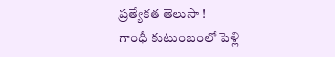ప్రత్యేకత తెలుసా !
గాంధీ కుటుంబంలో పెళ్లి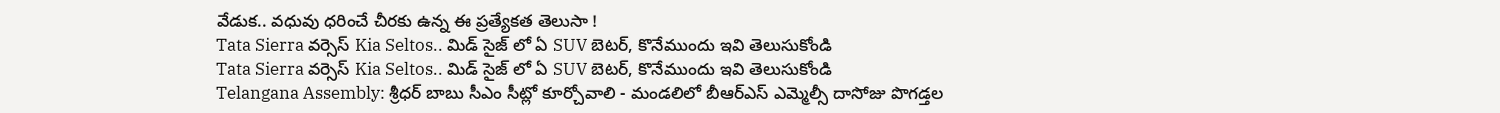వేడుక.. వధువు ధరించే చీరకు ఉన్న ఈ ప్రత్యేకత తెలుసా !
Tata Sierra వర్సెస్ Kia Seltos.. మిడ్ సైజ్ లో ఏ SUV బెటర్, కొనేముందు ఇవి తెలుసుకోండి
Tata Sierra వర్సెస్ Kia Seltos.. మిడ్ సైజ్ లో ఏ SUV బెటర్, కొనేముందు ఇవి తెలుసుకోండి
Telangana Assembly: శ్రీధర్ బాబు సీఎం సీట్లో కూర్చోవాలి - మండలిలో బీఆర్ఎస్ ఎమ్మెల్సీ దాసోజు పొగడ్తల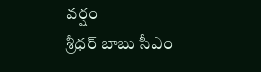వర్షం
శ్రీధర్ బాబు సీఎం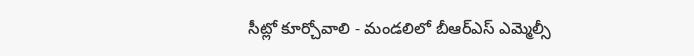సీట్లో కూర్చోవాలి - మండలిలో బీఆర్ఎస్ ఎమ్మెల్సీ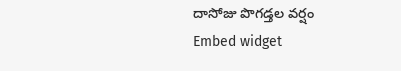దాసోజు పొగడ్తల వర్షం
Embed widget